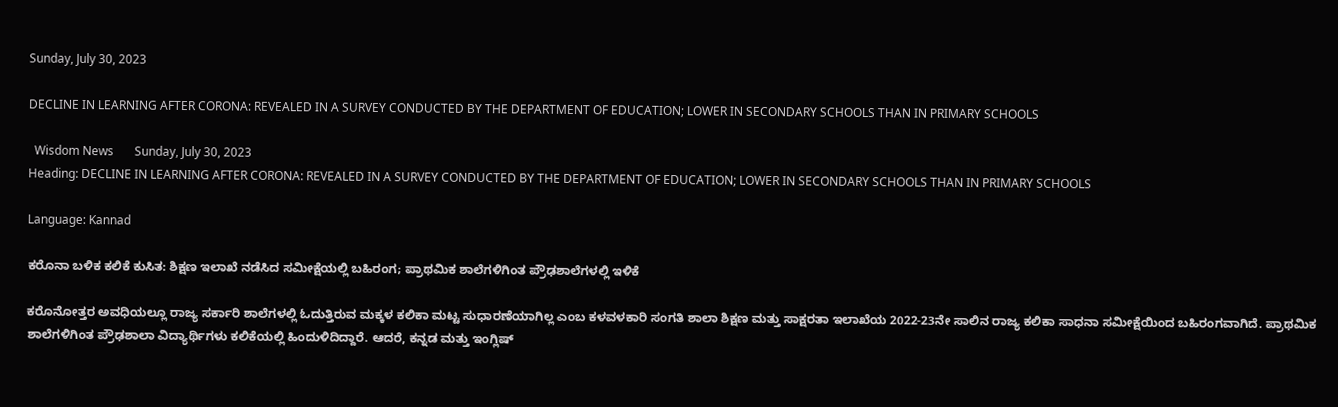Sunday, July 30, 2023

DECLINE IN LEARNING AFTER CORONA: REVEALED IN A SURVEY CONDUCTED BY THE DEPARTMENT OF EDUCATION; LOWER IN SECONDARY SCHOOLS THAN IN PRIMARY SCHOOLS

  Wisdom News       Sunday, July 30, 2023
Heading: DECLINE IN LEARNING AFTER CORONA: REVEALED IN A SURVEY CONDUCTED BY THE DEPARTMENT OF EDUCATION; LOWER IN SECONDARY SCHOOLS THAN IN PRIMARY SCHOOLS

Language: Kannad

ಕರೊನಾ ಬಳಿಕ ಕಲಿಕೆ ಕುಸಿತ: ಶಿಕ್ಷಣ ಇಲಾಖೆ ನಡೆಸಿದ ಸಮೀಕ್ಷೆಯಲ್ಲಿ ಬಹಿರಂಗ; ಪ್ರಾಥಮಿಕ ಶಾಲೆಗಳಿಗಿಂತ ಪ್ರೌಢಶಾಲೆಗಳಲ್ಲಿ ಇಳಿಕೆ

ಕರೊನೋತ್ತರ ಅವಧಿಯಲ್ಲೂ ರಾಜ್ಯ ಸರ್ಕಾರಿ ಶಾಲೆಗಳಲ್ಲಿ ಓದುತ್ತಿರುವ ಮಕ್ಕಳ ಕಲಿಕಾ ಮಟ್ಟ ಸುಧಾರಣೆಯಾಗಿಲ್ಲ ಎಂಬ ಕಳವಳಕಾರಿ ಸಂಗತಿ ಶಾಲಾ ಶಿಕ್ಷಣ ಮತ್ತು ಸಾಕ್ಷರತಾ ಇಲಾಖೆಯ 2022-23ನೇ ಸಾಲಿನ ರಾಜ್ಯ ಕಲಿಕಾ ಸಾಧನಾ ಸಮೀಕ್ಷೆಯಿಂದ ಬಹಿರಂಗವಾಗಿದೆ. ಪ್ರಾಥಮಿಕ ಶಾಲೆಗಳಿಗಿಂತ ಪ್ರೌಢಶಾಲಾ ವಿದ್ಯಾರ್ಥಿಗಳು ಕಲಿಕೆಯಲ್ಲಿ ಹಿಂದುಳಿದಿದ್ದಾರೆ. ಆದರೆ, ಕನ್ನಡ ಮತ್ತು ಇಂಗ್ಲಿಷ್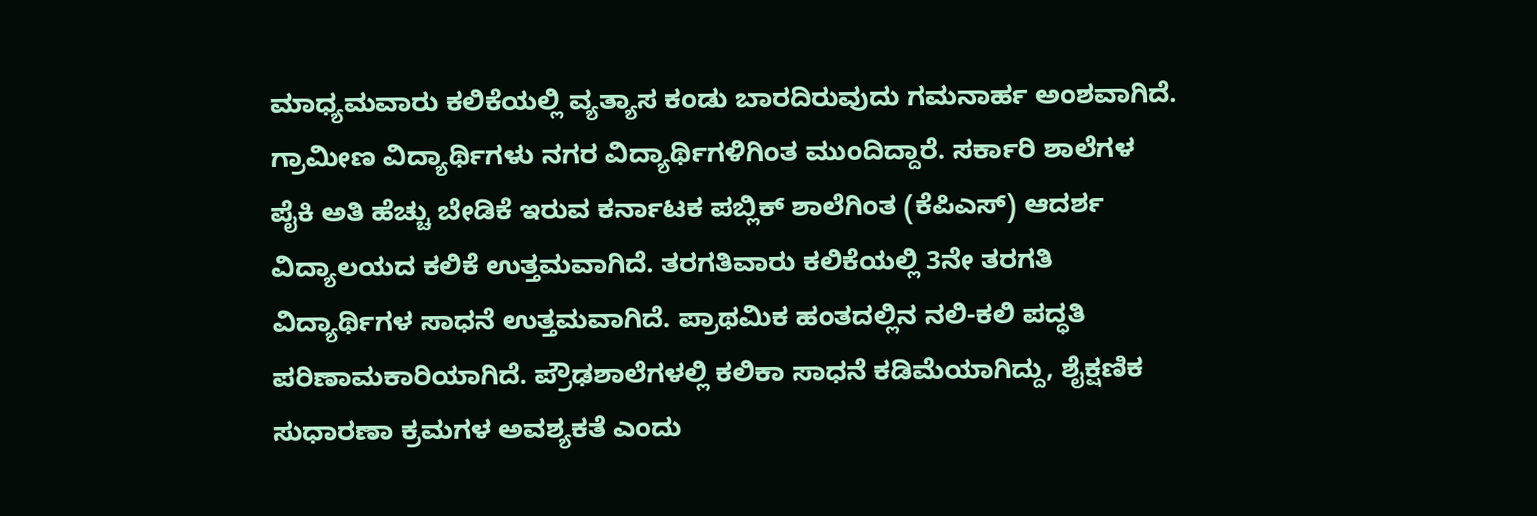ಮಾಧ್ಯಮವಾರು ಕಲಿಕೆಯಲ್ಲಿ ವ್ಯತ್ಯಾಸ ಕಂಡು ಬಾರದಿರುವುದು ಗಮನಾರ್ಹ ಅಂಶವಾಗಿದೆ.
ಗ್ರಾಮೀಣ ವಿದ್ಯಾರ್ಥಿಗಳು ನಗರ ವಿದ್ಯಾರ್ಥಿಗಳಿಗಿಂತ ಮುಂದಿದ್ದಾರೆ. ಸರ್ಕಾರಿ ಶಾಲೆಗಳ ಪೈಕಿ ಅತಿ ಹೆಚ್ಚು ಬೇಡಿಕೆ ಇರುವ ಕರ್ನಾಟಕ ಪಬ್ಲಿಕ್ ಶಾಲೆಗಿಂತ (ಕೆಪಿಎಸ್) ಆದರ್ಶ ವಿದ್ಯಾಲಯದ ಕಲಿಕೆ ಉತ್ತಮವಾಗಿದೆ. ತರಗತಿವಾರು ಕಲಿಕೆಯಲ್ಲಿ 3ನೇ ತರಗತಿ ವಿದ್ಯಾರ್ಥಿಗಳ ಸಾಧನೆ ಉತ್ತಮವಾಗಿದೆ. ಪ್ರಾಥಮಿಕ ಹಂತದಲ್ಲಿನ ನಲಿ-ಕಲಿ ಪದ್ಧತಿ ಪರಿಣಾಮಕಾರಿಯಾಗಿದೆ. ಪ್ರೌಢಶಾಲೆಗಳಲ್ಲಿ ಕಲಿಕಾ ಸಾಧನೆ ಕಡಿಮೆಯಾಗಿದ್ದು, ಶೈಕ್ಷಣಿಕ ಸುಧಾರಣಾ ಕ್ರಮಗಳ ಅವಶ್ಯಕತೆ ಎಂದು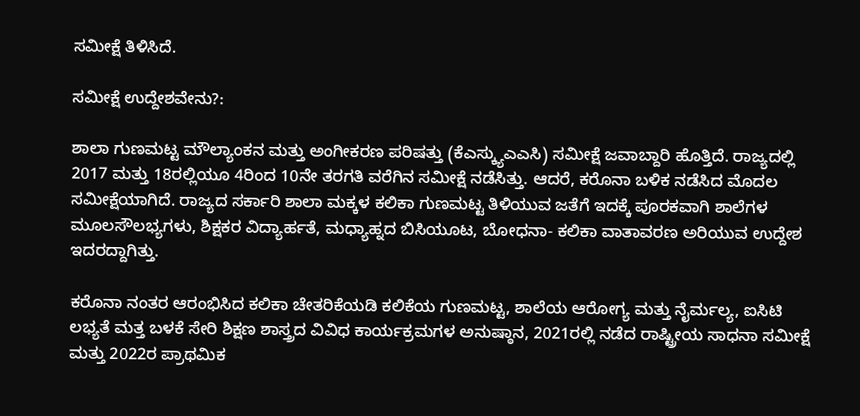ಸಮೀಕ್ಷೆ ತಿಳಿಸಿದೆ.

ಸಮೀಕ್ಷೆ ಉದ್ದೇಶವೇನು?:

ಶಾಲಾ ಗುಣಮಟ್ಟ ಮೌಲ್ಯಾಂಕನ ಮತ್ತು ಅಂಗೀಕರಣ ಪರಿಷತ್ತು (ಕೆಎಸ್ಕ್ಯುಎಎಸಿ) ಸಮೀಕ್ಷೆ ಜವಾಬ್ದಾರಿ ಹೊತ್ತಿದೆ. ರಾಜ್ಯದಲ್ಲಿ 2017 ಮತ್ತು 18ರಲ್ಲಿಯೂ 4ರಿಂದ 10ನೇ ತರಗತಿ ವರೆಗಿನ ಸಮೀಕ್ಷೆ ನಡೆಸಿತ್ತು. ಆದರೆ, ಕರೊನಾ ಬಳಿಕ ನಡೆಸಿದ ಮೊದಲ ಸಮೀಕ್ಷೆಯಾಗಿದೆ. ರಾಜ್ಯದ ಸರ್ಕಾರಿ ಶಾಲಾ ಮಕ್ಕಳ ಕಲಿಕಾ ಗುಣಮಟ್ಟ ತಿಳಿಯುವ ಜತೆಗೆ ಇದಕ್ಕೆ ಪೂರಕವಾಗಿ ಶಾಲೆಗಳ ಮೂಲಸೌಲಭ್ಯಗಳು, ಶಿಕ್ಷಕರ ವಿದ್ಯಾರ್ಹತೆ, ಮಧ್ಯಾಹ್ನದ ಬಿಸಿಯೂಟ, ಬೋಧನಾ- ಕಲಿಕಾ ವಾತಾವರಣ ಅರಿಯುವ ಉದ್ದೇಶ ಇದರದ್ದಾಗಿತ್ತು.

ಕರೊನಾ ನಂತರ ಆರಂಭಿಸಿದ ಕಲಿಕಾ ಚೇತರಿಕೆಯಡಿ ಕಲಿಕೆಯ ಗುಣಮಟ್ಟ, ಶಾಲೆಯ ಆರೋಗ್ಯ ಮತ್ತು ನೈರ್ಮಲ್ಯ, ಐಸಿಟಿ ಲಭ್ಯತೆ ಮತ್ತ ಬಳಕೆ ಸೇರಿ ಶಿಕ್ಷಣ ಶಾಸ್ತ್ರದ ವಿವಿಧ ಕಾರ್ಯಕ್ರಮಗಳ ಅನುಷ್ಠಾನ, 2021ರಲ್ಲಿ ನಡೆದ ರಾಷ್ಟ್ರೀಯ ಸಾಧನಾ ಸಮೀಕ್ಷೆ ಮತ್ತು 2022ರ ಪ್ರಾಥಮಿಕ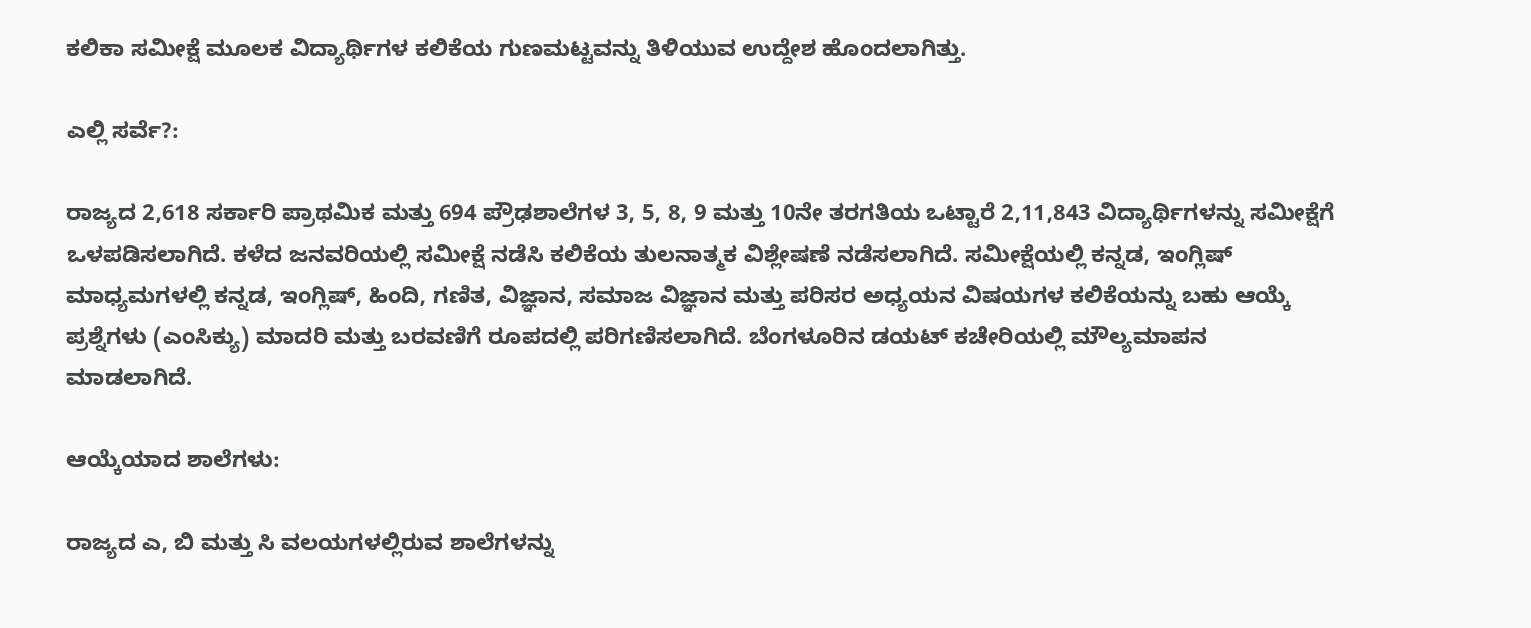ಕಲಿಕಾ ಸಮೀಕ್ಷೆ ಮೂಲಕ ವಿದ್ಯಾರ್ಥಿಗಳ ಕಲಿಕೆಯ ಗುಣಮಟ್ಟವನ್ನು ತಿಳಿಯುವ ಉದ್ದೇಶ ಹೊಂದಲಾಗಿತ್ತು.

ಎಲ್ಲಿ ಸರ್ವೆ?:

ರಾಜ್ಯದ 2,618 ಸರ್ಕಾರಿ ಪ್ರಾಥಮಿಕ ಮತ್ತು 694 ಪ್ರೌಢಶಾಲೆಗಳ 3, 5, 8, 9 ಮತ್ತು 10ನೇ ತರಗತಿಯ ಒಟ್ಟಾರೆ 2,11,843 ವಿದ್ಯಾರ್ಥಿಗಳನ್ನು ಸಮೀಕ್ಷೆಗೆ ಒಳಪಡಿಸಲಾಗಿದೆ. ಕಳೆದ ಜನವರಿಯಲ್ಲಿ ಸಮೀಕ್ಷೆ ನಡೆಸಿ ಕಲಿಕೆಯ ತುಲನಾತ್ಮಕ ವಿಶ್ಲೇಷಣೆ ನಡೆಸಲಾಗಿದೆ. ಸಮೀಕ್ಷೆಯಲ್ಲಿ ಕನ್ನಡ, ಇಂಗ್ಲಿಷ್ ಮಾಧ್ಯಮಗಳಲ್ಲಿ ಕನ್ನಡ, ಇಂಗ್ಲಿಷ್, ಹಿಂದಿ, ಗಣಿತ, ವಿಜ್ಞಾನ, ಸಮಾಜ ವಿಜ್ಞಾನ ಮತ್ತು ಪರಿಸರ ಅಧ್ಯಯನ ವಿಷಯಗಳ ಕಲಿಕೆಯನ್ನು ಬಹು ಆಯ್ಕೆ ಪ್ರಶ್ನೆಗಳು (ಎಂಸಿಕ್ಯು) ಮಾದರಿ ಮತ್ತು ಬರವಣಿಗೆ ರೂಪದಲ್ಲಿ ಪರಿಗಣಿಸಲಾಗಿದೆ. ಬೆಂಗಳೂರಿನ ಡಯಟ್ ಕಚೇರಿಯಲ್ಲಿ ಮೌಲ್ಯಮಾಪನ ಮಾಡಲಾಗಿದೆ.

ಆಯ್ಕೆಯಾದ ಶಾಲೆಗಳು:

ರಾಜ್ಯದ ಎ, ಬಿ ಮತ್ತು ಸಿ ವಲಯಗಳಲ್ಲಿರುವ ಶಾಲೆಗಳನ್ನು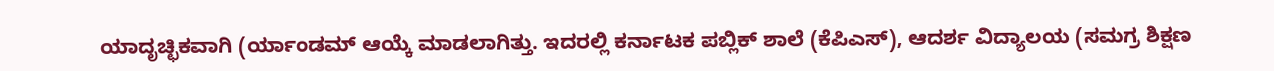ಯಾದೃಚ್ಛಿಕವಾಗಿ (ರ್ಯಾಂಡಮ್ ಆಯ್ಕೆ ಮಾಡಲಾಗಿತ್ತು. ಇದರಲ್ಲಿ ಕರ್ನಾಟಕ ಪಬ್ಲಿಕ್ ಶಾಲೆ (ಕೆಪಿಎಸ್), ಆದರ್ಶ ವಿದ್ಯಾಲಯ (ಸಮಗ್ರ ಶಿಕ್ಷಣ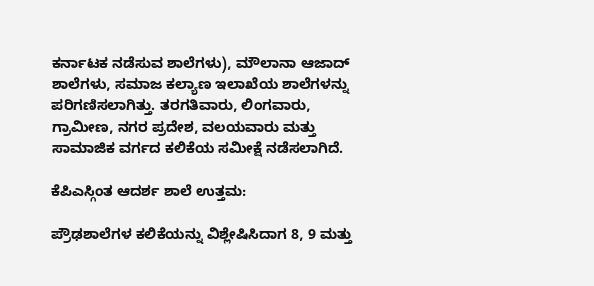ಕರ್ನಾಟಕ ನಡೆಸುವ ಶಾಲೆಗಳು), ಮೌಲಾನಾ ಆಜಾದ್ ಶಾಲೆಗಳು, ಸಮಾಜ ಕಲ್ಯಾಣ ಇಲಾಖೆಯ ಶಾಲೆಗಳನ್ನು ಪರಿಗಣಿಸಲಾಗಿತ್ತು. ತರಗತಿವಾರು, ಲಿಂಗವಾರು, ಗ್ರಾಮೀಣ, ನಗರ ಪ್ರದೇಶ, ವಲಯವಾರು ಮತ್ತು ಸಾಮಾಜಿಕ ವರ್ಗದ ಕಲಿಕೆಯ ಸಮೀಕ್ಷೆ ನಡೆಸಲಾಗಿದೆ.

ಕೆಪಿಎಸ್ಗಿಂತ ಆದರ್ಶ ಶಾಲೆ ಉತ್ತಮ:

ಪ್ರೌಢಶಾಲೆಗಳ ಕಲಿಕೆಯನ್ನು ವಿಶ್ಲೇಷಿಸಿದಾಗ 8, 9 ಮತ್ತು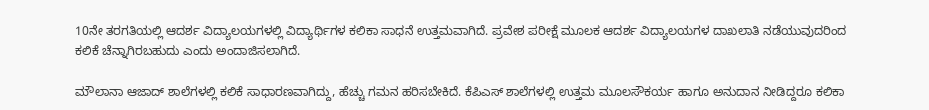10ನೇ ತರಗತಿಯಲ್ಲಿ ಆದರ್ಶ ವಿದ್ಯಾಲಯಗಳಲ್ಲಿ ವಿದ್ಯಾರ್ಥಿಗಳ ಕಲಿಕಾ ಸಾಧನೆ ಉತ್ತಮವಾಗಿದೆ. ಪ್ರವೇಶ ಪರೀಕ್ಷೆ ಮೂಲಕ ಆದರ್ಶ ವಿದ್ಯಾಲಯಗಳ ದಾಖಲಾತಿ ನಡೆಯುವುದರಿಂದ ಕಲಿಕೆ ಚೆನ್ನಾಗಿರಬಹುದು ಎಂದು ಅಂದಾಜಿಸಲಾಗಿದೆ.

ಮೌಲಾನಾ ಆಜಾದ್ ಶಾಲೆಗಳಲ್ಲಿ ಕಲಿಕೆ ಸಾಧಾರಣವಾಗಿದ್ದು, ಹೆಚ್ಚು ಗಮನ ಹರಿಸಬೇಕಿದೆ. ಕೆಪಿಎಸ್ ಶಾಲೆಗಳಲ್ಲಿ ಉತ್ತಮ ಮೂಲಸೌಕರ್ಯ ಹಾಗೂ ಅನುದಾನ ನೀಡಿದ್ದರೂ ಕಲಿಕಾ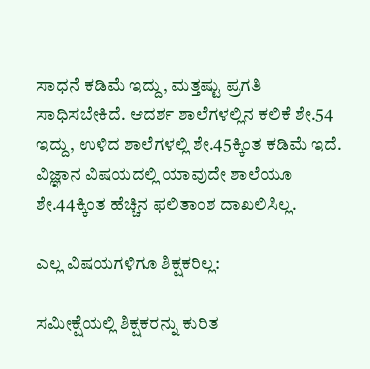ಸಾಧನೆ ಕಡಿಮೆ ಇದ್ದು, ಮತ್ತಷ್ಟು ಪ್ರಗತಿ ಸಾಧಿಸಬೇಕಿದೆ. ಆದರ್ಶ ಶಾಲೆಗಳಲ್ಲಿನ ಕಲಿಕೆ ಶೇ.54 ಇದ್ದು, ಉಳಿದ ಶಾಲೆಗಳಲ್ಲಿ ಶೇ.45ಕ್ಕಿಂತ ಕಡಿಮೆ ಇದೆ. ವಿಜ್ಞಾನ ವಿಷಯದಲ್ಲಿ ಯಾವುದೇ ಶಾಲೆಯೂ ಶೇ.44ಕ್ಕಿಂತ ಹೆಚ್ಚಿನ ಫಲಿತಾಂಶ ದಾಖಲಿಸಿಲ್ಲ.

ಎಲ್ಲ ವಿಷಯಗಳಿಗೂ ಶಿಕ್ಷಕರಿಲ್ಲ:

ಸಮೀಕ್ಷೆಯಲ್ಲಿ ಶಿಕ್ಷಕರನ್ನು ಕುರಿತ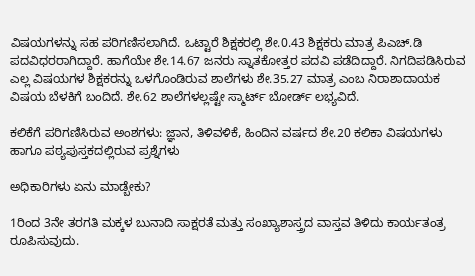ವಿಷಯಗಳನ್ನು ಸಹ ಪರಿಗಣಿಸಲಾಗಿದೆ. ಒಟ್ಟಾರೆ ಶಿಕ್ಷಕರಲ್ಲಿ ಶೇ.0.43 ಶಿಕ್ಷಕರು ಮಾತ್ರ ಪಿಎಚ್.ಡಿ ಪದವಿಧರರಾಗಿದ್ದಾರೆ. ಹಾಗೆಯೇ ಶೇ.14.67 ಜನರು ಸ್ನಾತಕೋತ್ತರ ಪದವಿ ಪಡೆದಿದ್ದಾರೆ. ನಿಗದಿಪಡಿಸಿರುವ ಎಲ್ಲ ವಿಷಯಗಳ ಶಿಕ್ಷಕರನ್ನು ಒಳಗೊಂಡಿರುವ ಶಾಲೆಗಳು ಶೇ.35.27 ಮಾತ್ರ ಎಂಬ ನಿರಾಶಾದಾಯಕ ವಿಷಯ ಬೆಳಕಿಗೆ ಬಂದಿದೆ. ಶೇ.62 ಶಾಲೆಗಳಲ್ಲಷ್ಟೇ ಸ್ಮಾರ್ಟ್ ಬೋರ್ಡ್ ಲಭ್ಯವಿದೆ.

ಕಲಿಕೆಗೆ ಪರಿಗಣಿಸಿರುವ ಅಂಶಗಳು: ಜ್ಞಾನ, ತಿಳಿವಳಿಕೆ, ಹಿಂದಿನ ವರ್ಷದ ಶೇ.20 ಕಲಿಕಾ ವಿಷಯಗಳು ಹಾಗೂ ಪಠ್ಯಪುಸ್ತಕದಲ್ಲಿರುವ ಪ್ರಶ್ನೆಗಳು

ಅಧಿಕಾರಿಗಳು ಏನು ಮಾಡ್ಬೇಕು?

1ರಿಂದ 3ನೇ ತರಗತಿ ಮಕ್ಕಳ ಬುನಾದಿ ಸಾಕ್ಷರತೆ ಮತ್ತು ಸಂಖ್ಯಾಶಾಸ್ತ್ರದ ವಾಸ್ತವ ತಿಳಿದು ಕಾರ್ಯತಂತ್ರ ರೂಪಿಸುವುದು.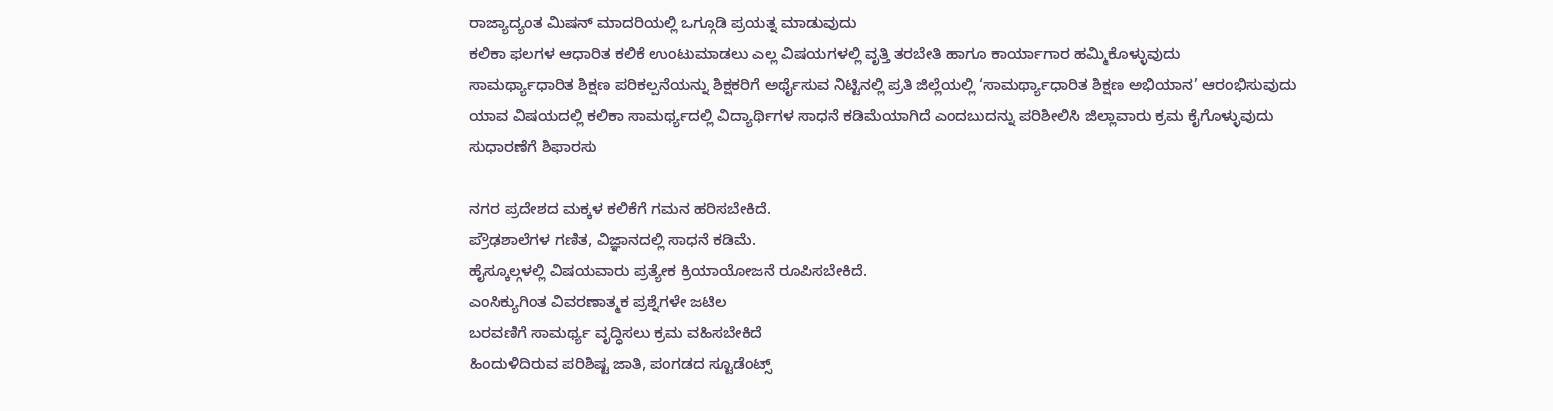ರಾಜ್ಯಾದ್ಯಂತ ಮಿಷನ್ ಮಾದರಿಯಲ್ಲಿ ಒಗ್ಗೂಡಿ ಪ್ರಯತ್ನ ಮಾಡುವುದು
ಕಲಿಕಾ ಫಲಗಳ ಆಧಾರಿತ ಕಲಿಕೆ ಉಂಟುಮಾಡಲು ಎಲ್ಲ ವಿಷಯಗಳಲ್ಲಿ ವೃತ್ತಿ ತರಬೇತಿ ಹಾಗೂ ಕಾರ್ಯಾಗಾರ ಹಮ್ಮಿಕೊಳ್ಳುವುದು
ಸಾಮರ್ಥ್ಯಾಧಾರಿತ ಶಿಕ್ಷಣ ಪರಿಕಲ್ಪನೆಯನ್ನು ಶಿಕ್ಷಕರಿಗೆ ಅರ್ಥೈಸುವ ನಿಟ್ಟಿನಲ್ಲಿ ಪ್ರತಿ ಜಿಲ್ಲೆಯಲ್ಲಿ ‘ಸಾಮರ್ಥ್ಯಾಧಾರಿತ ಶಿಕ್ಷಣ ಅಭಿಯಾನ’ ಆರಂಭಿಸುವುದು
ಯಾವ ವಿಷಯದಲ್ಲಿ ಕಲಿಕಾ ಸಾಮರ್ಥ್ಯದಲ್ಲಿ ವಿದ್ಯಾರ್ಥಿಗಳ ಸಾಧನೆ ಕಡಿಮೆಯಾಗಿದೆ ಎಂದಬುದನ್ನು ಪರಿಶೀಲಿಸಿ ಜಿಲ್ಲಾವಾರು ಕ್ರಮ ಕೈಗೊಳ್ಳುವುದು
ಸುಧಾರಣೆಗೆ ಶಿಫಾರಸು

ನಗರ ಪ್ರದೇಶದ ಮಕ್ಕಳ ಕಲಿಕೆಗೆ ಗಮನ ಹರಿಸಬೇಕಿದೆ.
ಪ್ರೌಢಶಾಲೆಗಳ ಗಣಿತ, ವಿಜ್ಞಾನದಲ್ಲಿ ಸಾಧನೆ ಕಡಿಮೆ.
ಹೈಸ್ಕೂಲ್ಗಳಲ್ಲಿ ವಿಷಯವಾರು ಪ್ರತ್ಯೇಕ ಕ್ರಿಯಾಯೋಜನೆ ರೂಪಿಸಬೇಕಿದೆ.
ಎಂಸಿಕ್ಯುಗಿಂತ ವಿವರಣಾತ್ಮಕ ಪ್ರಶ್ನೆಗಳೇ ಜಟಿಲ
ಬರವಣಿಗೆ ಸಾಮರ್ಥ್ಯ ವೃದ್ಧಿಸಲು ಕ್ರಮ ವಹಿಸಬೇಕಿದೆ
ಹಿಂದುಳಿದಿರುವ ಪರಿಶಿಷ್ಟ ಜಾತಿ, ಪಂಗಡದ ಸ್ಟೂಡೆಂಟ್ಸ್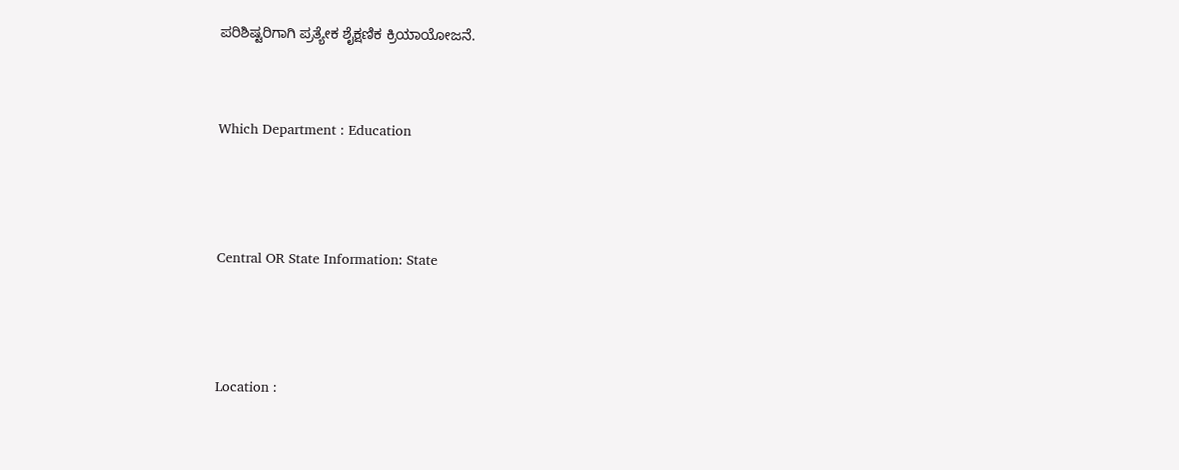ಪರಿಶಿಷ್ಟರಿಗಾಗಿ ಪ್ರತ್ಯೇಕ ಶೈಕ್ಷಣಿಕ ಕ್ರಿಯಾಯೋಜನೆ.


Which Department : Education



Central OR State Information: State



Location :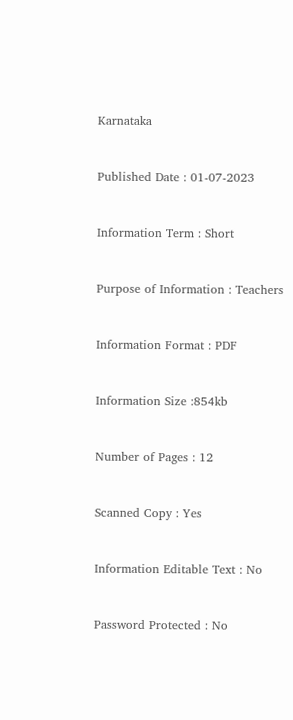Karnataka



Published Date : 01-07-2023



Information Term : Short



Purpose of Information : Teachers



Information Format : PDF



Information Size :854kb



Number of Pages : 12



Scanned Copy : Yes



Information Editable Text : No



Password Protected : No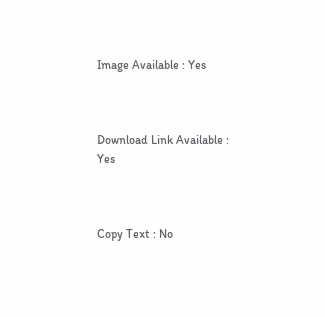Image Available : Yes



Download Link Available : Yes



Copy Text : No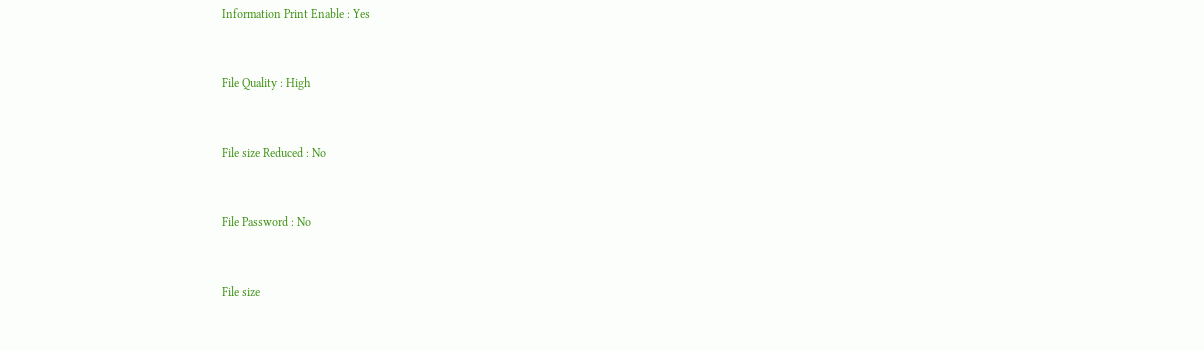Information Print Enable : Yes



File Quality : High



File size Reduced : No



File Password : No



File size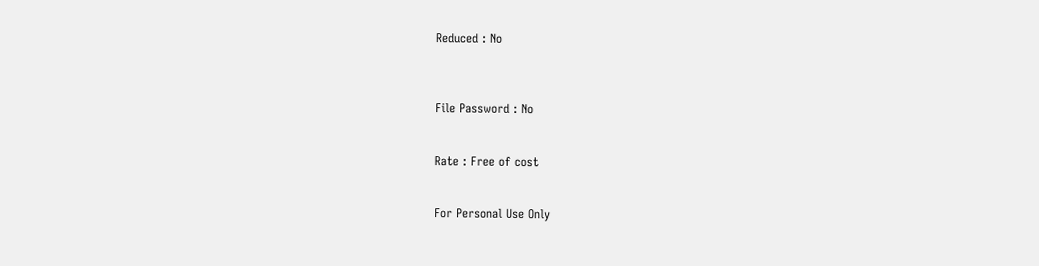Reduced : No



File Password : No


Rate : Free of cost


For Personal Use Only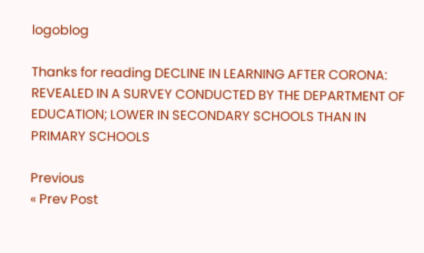logoblog

Thanks for reading DECLINE IN LEARNING AFTER CORONA: REVEALED IN A SURVEY CONDUCTED BY THE DEPARTMENT OF EDUCATION; LOWER IN SECONDARY SCHOOLS THAN IN PRIMARY SCHOOLS

Previous
« Prev Post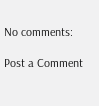No comments:

Post a Comment